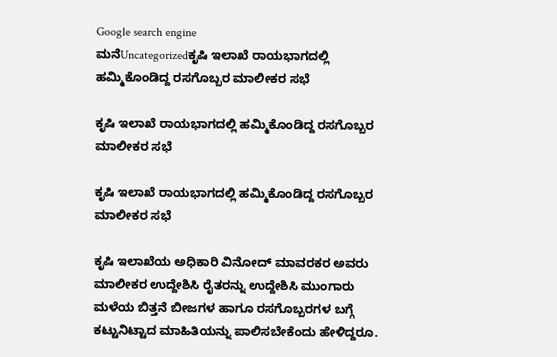Google search engine
ಮನೆUncategorizedಕೃಷಿ ಇಲಾಖೆ ರಾಯಭಾಗದಲ್ಲಿ ಹಮ್ಮಿಕೊಂಡಿದ್ದ ರಸಗೊಬ್ಬರ ಮಾಲೀಕರ ಸಭೆ

ಕೃಷಿ ಇಲಾಖೆ ರಾಯಭಾಗದಲ್ಲಿ ಹಮ್ಮಿಕೊಂಡಿದ್ದ ರಸಗೊಬ್ಬರ ಮಾಲೀಕರ ಸಭೆ

ಕೃಷಿ ಇಲಾಖೆ ರಾಯಭಾಗದಲ್ಲಿ ಹಮ್ಮಿಕೊಂಡಿದ್ದ ರಸಗೊಬ್ಬರ ಮಾಲೀಕರ ಸಭೆ

ಕೃಷಿ ಇಲಾಖೆಯ ಅಧಿಕಾರಿ ವಿನೋದ್ ಮಾವರಕರ ಅವರು ಮಾಲೀಕರ ಉದ್ದೇಶಿಸಿ ರೈತರನ್ನು ಉದ್ದೇಶಿಸಿ ಮುಂಗಾರು ಮಳೆಯ ಬಿತ್ತನೆ ಬೀಜಗಳ ಹಾಗೂ ರಸಗೊಬ್ಬರಗಳ ಬಗ್ಗೆ ಕಟ್ಟುನಿಟ್ಟಾದ ಮಾಹಿತಿಯನ್ನು ಪಾಲಿಸಬೇಕೆಂದು ಹೇಳಿದ್ದರೂ.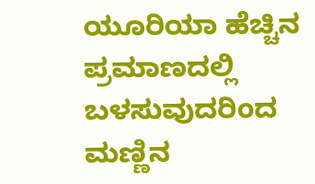ಯೂರಿಯಾ ಹೆಚ್ಚಿನ ಪ್ರಮಾಣದಲ್ಲಿ ಬಳಸುವುದರಿಂದ ಮಣ್ಣಿನ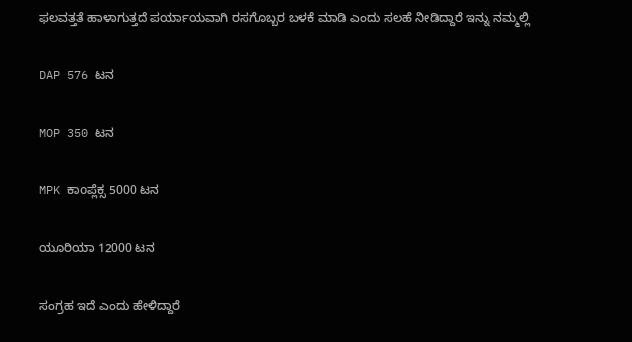ಫಲವತ್ತತೆ ಹಾಳಾಗುತ್ತದೆ ಪರ್ಯಾಯವಾಗಿ ರಸಗೊಬ್ಬರ ಬಳಕೆ ಮಾಡಿ ಎಂದು ಸಲಹೆ ನೀಡಿದ್ದಾರೆ ಇನ್ನು ನಮ್ಮಲ್ಲಿ

DAP 576 ಟನ

MOP 350 ಟನ

MPK ಕಾoಪ್ಲೆಕ್ಸ 5000 ಟನ

ಯೂರಿಯಾ 12000 ಟನ

ಸಂಗ್ರಹ ಇದೆ ಎಂದು ಹೇಳಿದ್ದಾರೆ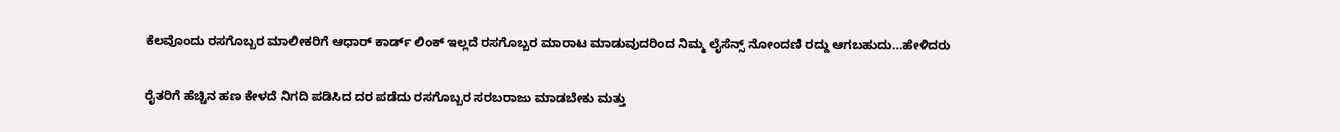ಕೆಲವೊಂದು ರಸಗೊಬ್ಬರ ಮಾಲೀಕರಿಗೆ ಆಧಾರ್ ಕಾರ್ಡ್ ಲಿಂಕ್ ಇಲ್ಲದೆ ರಸಗೊಬ್ಬರ ಮಾರಾಟ ಮಾಡುವುದರಿಂದ ನಿಮ್ಮ ಲೈಸೆನ್ಸ್ ನೋಂದಣಿ ರದ್ದು ಆಗಬಹುದು…ಹೇಳಿದರು

ರೈತರಿಗೆ ಹೆಚ್ಚಿನ ಹಣ ಕೇಳದೆ ನಿಗದಿ ಪಡಿಸಿದ ದರ ಪಡೆದು ರಸಗೊಬ್ಬರ ಸರಬರಾಜು ಮಾಡಬೇಕು ಮತ್ತು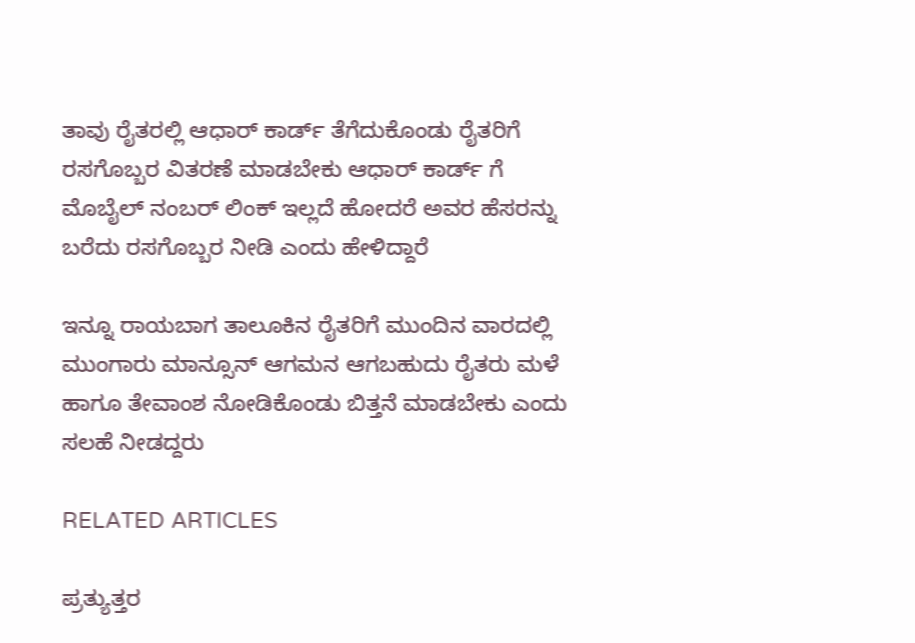ತಾವು ರೈತರಲ್ಲಿ ಆಧಾರ್ ಕಾರ್ಡ್ ತೆಗೆದುಕೊಂಡು ರೈತರಿಗೆ ರಸಗೊಬ್ಬರ ವಿತರಣೆ ಮಾಡಬೇಕು ಆಧಾರ್ ಕಾರ್ಡ್ ಗೆ ಮೊಬೈಲ್ ನಂಬರ್ ಲಿಂಕ್ ಇಲ್ಲದೆ ಹೋದರೆ ಅವರ ಹೆಸರನ್ನು ಬರೆದು ರಸಗೊಬ್ಬರ ನೀಡಿ ಎಂದು ಹೇಳಿದ್ದಾರೆ

ಇನ್ನೂ ರಾಯಬಾಗ ತಾಲೂಕಿನ ರೈತರಿಗೆ ಮುಂದಿನ ವಾರದಲ್ಲಿ ಮುಂಗಾರು ಮಾನ್ಸೂನ್ ಆಗಮನ ಆಗಬಹುದು ರೈತರು ಮಳೆ ಹಾಗೂ ತೇವಾಂಶ ನೋಡಿಕೊಂಡು ಬಿತ್ತನೆ ಮಾಡಬೇಕು ಎಂದು ಸಲಹೆ ನೀಡದ್ದರು

RELATED ARTICLES

ಪ್ರತ್ಯುತ್ತರ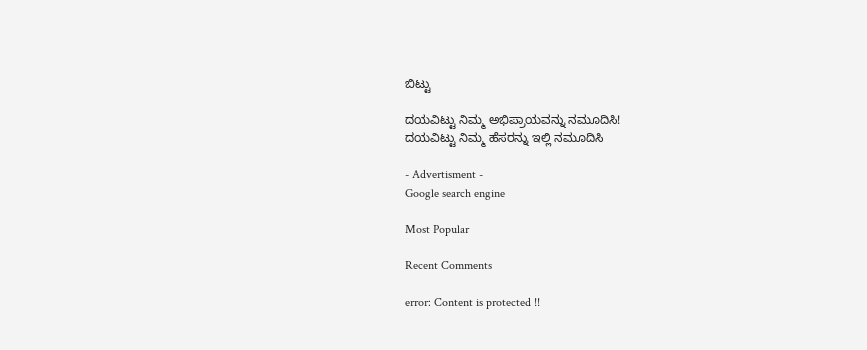ಬಿಟ್ಟು

ದಯವಿಟ್ಟು ನಿಮ್ಮ ಅಭಿಪ್ರಾಯವನ್ನು ನಮೂದಿಸಿ!
ದಯವಿಟ್ಟು ನಿಮ್ಮ ಹೆಸರನ್ನು ಇಲ್ಲಿ ನಮೂದಿಸಿ

- Advertisment -
Google search engine

Most Popular

Recent Comments

error: Content is protected !!